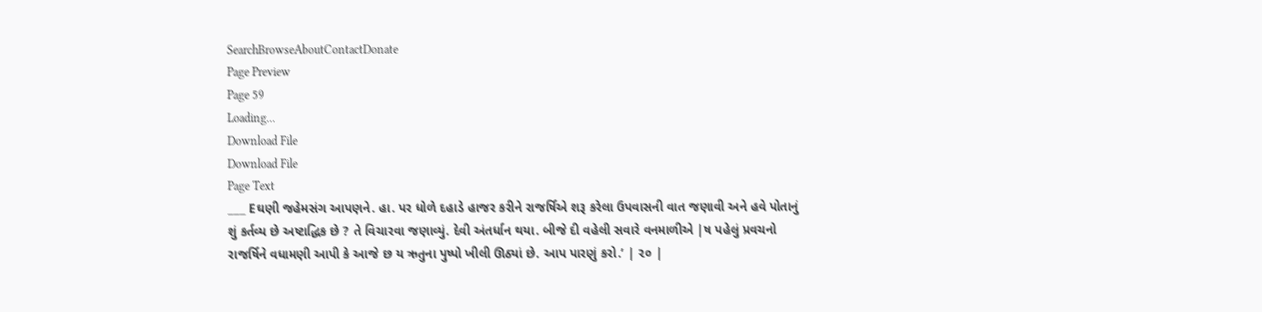SearchBrowseAboutContactDonate
Page Preview
Page 59
Loading...
Download File
Download File
Page Text
___ Eઘણી જહેમસંગ આપણને. હા. પર ધોળે દહાડે હાજર કરીને રાજર્ષિએ શરૂ કરેલા ઉપવાસની વાત જણાવી અને હવે પોતાનું શું કર્તવ્ય છે અષ્ટાદ્ધિક છે ? તે વિચારવા જણાવ્યું. દેવી અંતર્ધાન થયા. બીજે દી વહેલી સવારે વનમાળીએ |ષ પહેલું પ્રવચનો રાજર્ષિને વધામણી આપી કે આજે છ ય ઋતુના પુષ્પો ખીલી ઊઠ્યાં છે. આપ પારણું કરો.’ | ૨૦ |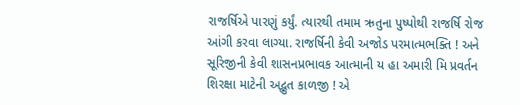રાજર્ષિએ પારણું કર્યું. ત્યારથી તમામ ઋતુના પુષ્પોથી રાજર્ષિ રોજ આંગી કરવા લાગ્યા. રાજર્ષિની કેવી અજોડ પરમાત્મભક્તિ ! અને સૂરિજીની કેવી શાસનપ્રભાવક આત્માની ય હા અમારી મિ પ્રવર્તન શિરક્ષા માટેની અદ્ભુત કાળજી ! એ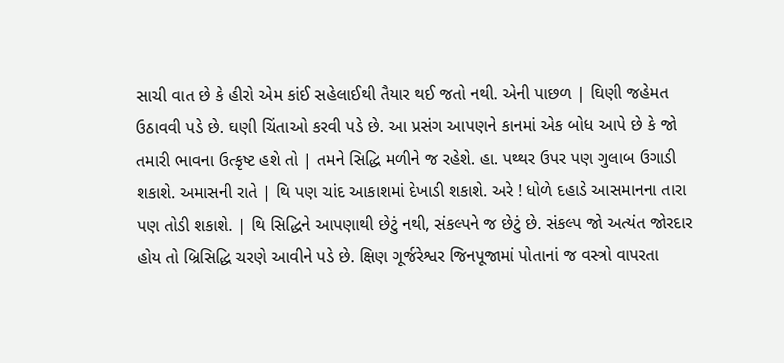સાચી વાત છે કે હીરો એમ કાંઈ સહેલાઈથી તૈયાર થઈ જતો નથી. એની પાછળ | ઘિણી જહેમત ઉઠાવવી પડે છે. ઘણી ચિંતાઓ કરવી પડે છે. આ પ્રસંગ આપણને કાનમાં એક બોધ આપે છે કે જો તમારી ભાવના ઉત્કૃષ્ટ હશે તો | તમને સિદ્ધિ મળીને જ રહેશે. હા. પથ્થર ઉપર પણ ગુલાબ ઉગાડી શકાશે. અમાસની રાતે | થિ પણ ચાંદ આકાશમાં દેખાડી શકાશે. અરે ! ધોળે દહાડે આસમાનના તારા પણ તોડી શકાશે. | થિ સિદ્ધિને આપણાથી છેટું નથી, સંકલ્પને જ છેટું છે. સંકલ્પ જો અત્યંત જોરદાર હોય તો બ્રિસિદ્ધિ ચરણે આવીને પડે છે. ક્ષિણ ગૂર્જરેશ્વર જિનપૂજામાં પોતાનાં જ વસ્ત્રો વાપરતા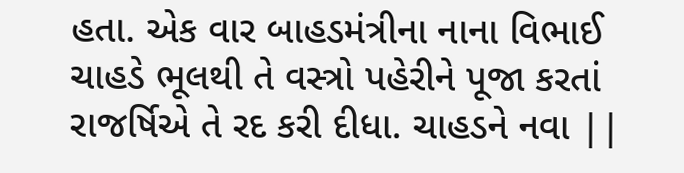હતા. એક વાર બાહડમંત્રીના નાના વિભાઈ ચાહડે ભૂલથી તે વસ્ત્રો પહેરીને પૂજા કરતાં રાજર્ષિએ તે રદ કરી દીધા. ચાહડને નવા ||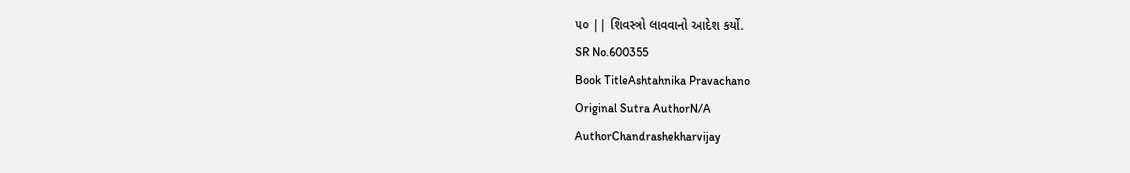૫૦ || શિવસ્ત્રો લાવવાનો આદેશ કર્યો.
SR No.600355
Book TitleAshtahnika Pravachano
Original Sutra AuthorN/A
AuthorChandrashekharvijay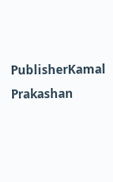PublisherKamal Prakashan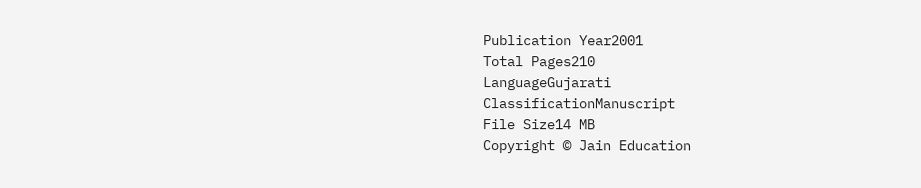Publication Year2001
Total Pages210
LanguageGujarati
ClassificationManuscript
File Size14 MB
Copyright © Jain Education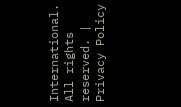International. All rights reserved. | Privacy Policy